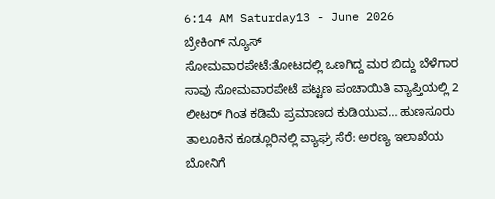6:14 AM Saturday13 - June 2026
ಬ್ರೇಕಿಂಗ್ ನ್ಯೂಸ್
ಸೋಮವಾರಪೇಟೆ:ತೋಟದಲ್ಲಿ ಒಣಗಿದ್ದ ಮರ ಬಿದ್ದು ಬೆಳೆಗಾರ ಸಾವು ಸೋಮವಾರಪೇಟೆ ಪಟ್ಟಣ ಪಂಚಾಯಿತಿ ವ್ಯಾಪ್ತಿಯಲ್ಲಿ 2 ಲೀಟರ್‍ ಗಿಂತ ಕಡಿಮೆ ಪ್ರಮಾಣದ ಕುಡಿಯುವ… ಹುಣಸೂರು ತಾಲೂಕಿನ ಕೂಡ್ಲೂರಿನಲ್ಲಿ ವ್ಯಾಘ್ರ ಸೆರೆ: ಅರಣ್ಯ ಇಲಾಖೆಯ ಬೋನಿಗೆ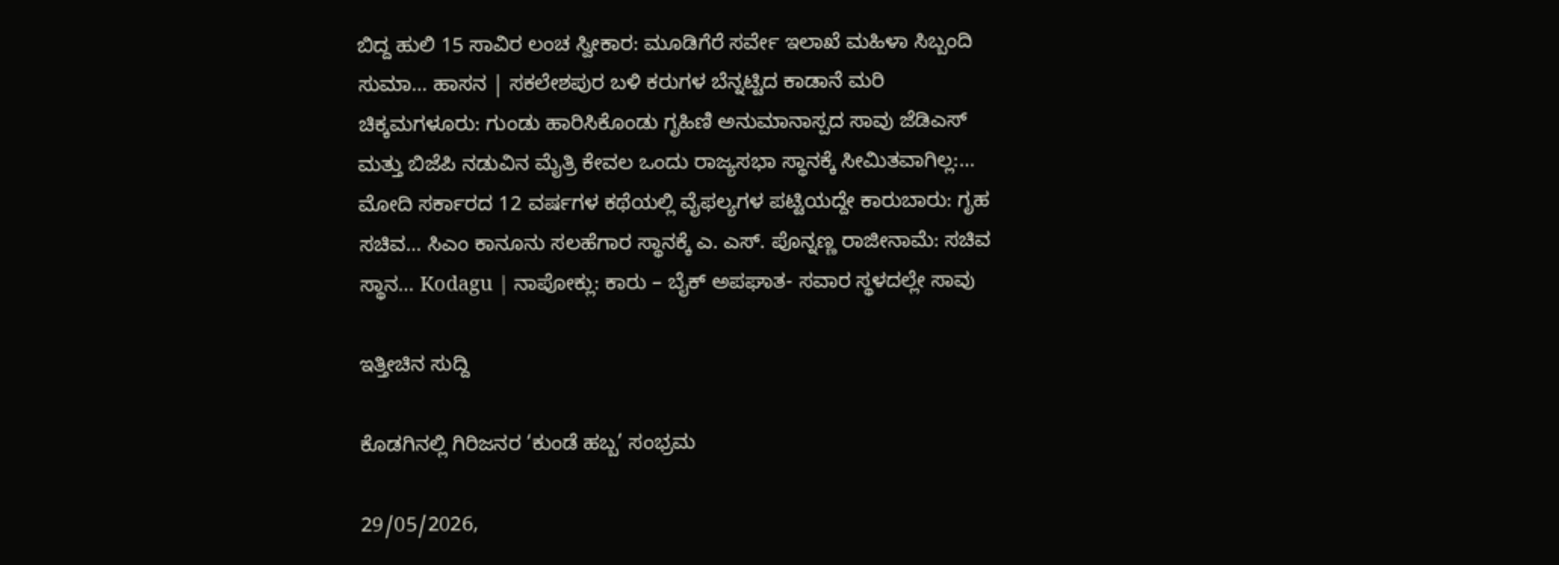ಬಿದ್ದ ಹುಲಿ 15 ಸಾವಿರ ಲಂಚ ಸ್ವೀಕಾರ: ಮೂಡಿಗೆರೆ ಸರ್ವೇ ಇಲಾಖೆ ಮಹಿಳಾ ಸಿಬ್ಬಂದಿ ಸುಮಾ… ಹಾಸನ | ಸಕಲೇಶಪುರ ಬಳಿ ಕರುಗಳ ಬೆನ್ನಟ್ಟಿದ ಕಾಡಾನೆ ಮರಿ ಚಿಕ್ಕಮಗಳೂರು: ಗುಂಡು ಹಾರಿಸಿಕೊಂಡು ಗೃಹಿಣಿ ಅನುಮಾನಾಸ್ಪದ ಸಾವು ಜೆಡಿಎಸ್ ಮತ್ತು ಬಿಜೆಪಿ ನಡುವಿನ ಮೈತ್ರಿ ಕೇವಲ ಒಂದು ರಾಜ್ಯಸಭಾ ಸ್ಥಾನಕ್ಕೆ ಸೀಮಿತವಾಗಿಲ್ಲ:… ಮೋದಿ ಸರ್ಕಾರದ 12 ವರ್ಷಗಳ ಕಥೆಯಲ್ಲಿ ವೈಫಲ್ಯಗಳ ಪಟ್ಟಿಯದ್ದೇ ಕಾರುಬಾರು: ಗೃಹ ಸಚಿವ… ಸಿಎಂ ಕಾನೂನು ಸಲಹೆಗಾರ ಸ್ಥಾನಕ್ಕೆ ಎ. ಎಸ್. ಪೊನ್ನಣ್ಣ ರಾಜೀನಾಮೆ: ಸಚಿವ ಸ್ಥಾನ… Kodagu | ನಾಪೋಕ್ಲು: ಕಾರು – ಬೈಕ್ ಅಪಘಾತ- ಸವಾರ ಸ್ಥಳದಲ್ಲೇ ಸಾವು

ಇತ್ತೀಚಿನ ಸುದ್ದಿ

ಕೊಡಗಿನಲ್ಲಿ ಗಿರಿಜನರ ‘ಕುಂಡೆ ಹಬ್ಬ’ ಸಂಭ್ರಮ

29/05/2026,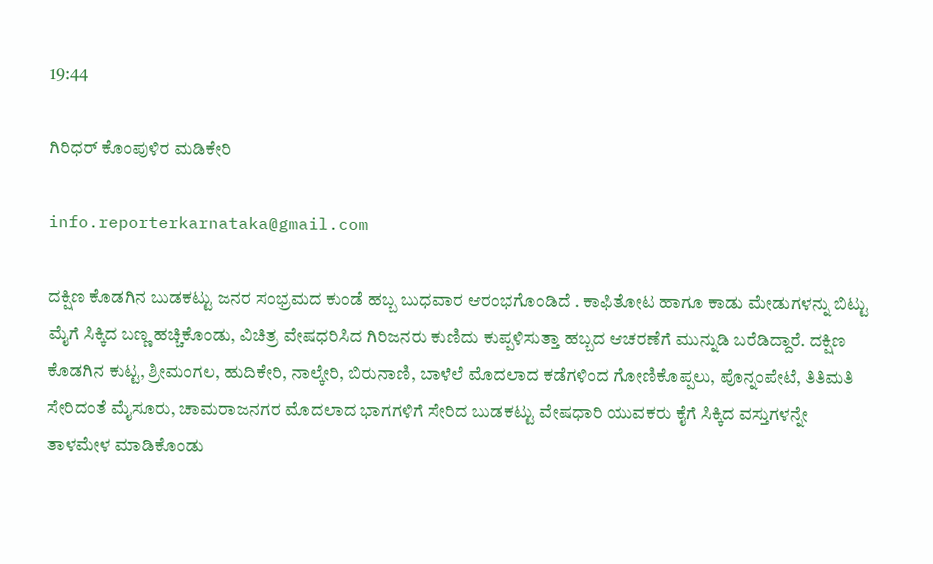19:44

ಗಿರಿಧರ್ ಕೊಂಪುಳಿರ ಮಡಿಕೇರಿ

info.reporterkarnataka@gmail.com

ದಕ್ಷಿಣ ಕೊಡಗಿನ ಬುಡಕಟ್ಟು ಜನರ ಸಂಭ್ರಮದ ಕುಂಡೆ ಹಬ್ಬ ಬುಧವಾರ ಆರಂಭಗೊಂಡಿದೆ . ಕಾಫಿತೋಟ ಹಾಗೂ ಕಾಡು ಮೇಡುಗಳನ್ನು ಬಿಟ್ಟು ಮೈಗೆ ಸಿಕ್ಕಿದ ಬಣ್ಣ ಹಚ್ಚಿಕೊಂಡು, ವಿಚಿತ್ರ ವೇಷಧರಿಸಿದ ಗಿರಿಜನರು ಕುಣಿದು ಕುಪ್ಪಳಿಸುತ್ತಾ ಹಬ್ಬದ ಆಚರಣೆಗೆ ಮುನ್ನುಡಿ ಬರೆಡಿದ್ದಾರೆ. ದಕ್ಷಿಣ ಕೊಡಗಿನ ಕುಟ್ಟ, ಶ್ರೀಮಂಗಲ, ಹುದಿಕೇರಿ, ನಾಲ್ಕೇರಿ, ಬಿರುನಾಣಿ, ಬಾಳೆಲೆ ಮೊದಲಾದ ಕಡೆಗಳಿಂದ ಗೋಣಿಕೊಪ್ಪಲು, ಪೊನ್ನಂಪೇಟೆ, ತಿತಿಮತಿ ಸೇರಿದಂತೆ ಮೈಸೂರು, ಚಾಮರಾಜನಗರ ಮೊದಲಾದ ಭಾಗಗಳಿಗೆ ಸೇರಿದ ಬುಡಕಟ್ಟು ವೇಷಧಾರಿ ಯುವಕರು ಕೈಗೆ ಸಿಕ್ಕಿದ ವಸ್ತುಗಳನ್ನೇ ತಾಳಮೇಳ ಮಾಡಿಕೊಂಡು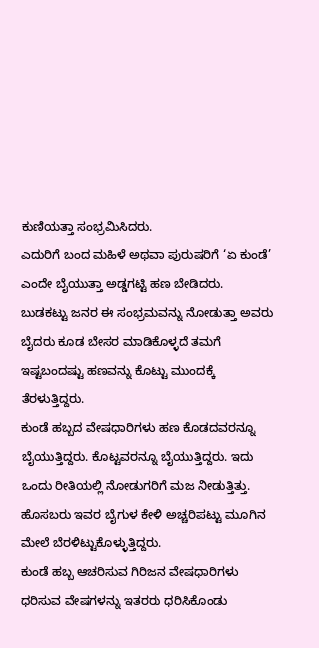ಕುಣಿಯತ್ತಾ ಸಂಭ್ರಮಿಸಿದರು.
ಎದುರಿಗೆ ಬಂದ ಮಹಿಳೆ ಅಥವಾ ಪುರುಷರಿಗೆ ‘ಏ ಕುಂಡೆ’ ಎಂದೇ ಬೈಯುತ್ತಾ ಅಡ್ಡಗಟ್ಟಿ ಹಣ ಬೇಡಿದರು. ಬುಡಕಟ್ಟು ಜನರ ಈ ಸಂಭ್ರಮವನ್ನು ನೋಡುತ್ತಾ ಅವರು ಬೈದರು ಕೂಡ ಬೇಸರ ಮಾಡಿಕೊಳ್ಳದೆ ತಮಗೆ ಇಷ್ಟಬಂದಷ್ಟು ಹಣವನ್ನು ಕೊಟ್ಟು ಮುಂದಕ್ಕೆ ತೆರಳುತ್ತಿದ್ದರು.
ಕುಂಡೆ ಹಬ್ಬದ ವೇಷಧಾರಿಗಳು ಹಣ ಕೊಡದವರನ್ನೂ ಬೈಯುತ್ತಿದ್ದರು. ಕೊಟ್ಟವರನ್ನೂ ಬೈಯುತ್ತಿದ್ದರು. ಇದು ಒಂದು ರೀತಿಯಲ್ಲಿ ನೋಡುಗರಿಗೆ ಮಜ ನೀಡುತ್ತಿತ್ತು. ಹೊಸಬರು ಇವರ ಬೈಗುಳ ಕೇಳಿ ಅಚ್ಚರಿಪಟ್ಟು ಮೂಗಿನ ಮೇಲೆ ಬೆರಳಿಟ್ಟುಕೊಳ್ಳುತ್ತಿದ್ದರು.
ಕುಂಡೆ ಹಬ್ಬ ಆಚರಿಸುವ ಗಿರಿಜನ ವೇಷಧಾರಿಗಳು ಧರಿಸುವ ವೇಷಗಳನ್ನು ಇತರರು ಧರಿಸಿಕೊಂಡು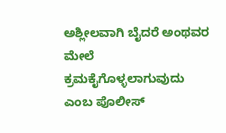ಅಶ್ಲೀಲವಾಗಿ ಬೈದರೆ ಅಂಥವರ ಮೇಲೆ ಕ್ರಮಕೈಗೊಳ್ಳಲಾಗುವುದು ಎಂಬ ಪೊಲೀಸ್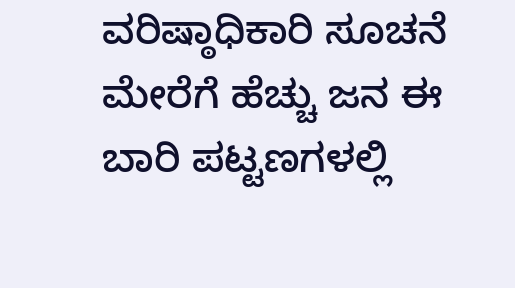ವರಿಷ್ಠಾಧಿಕಾರಿ ಸೂಚನೆ ಮೇರೆಗೆ ಹೆಚ್ಚು ಜನ ಈ ಬಾರಿ ಪಟ್ಟಣಗಳಲ್ಲಿ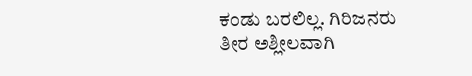ಕಂಡು ಬರಲಿಲ್ಲ. ಗಿರಿಜನರು ತೀರ ಅಶ್ಲೀಲವಾಗಿ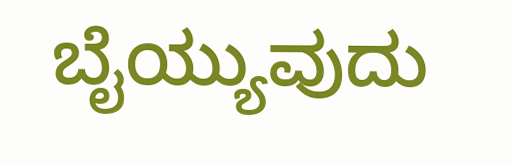ಬೈಯ್ಯುವುದು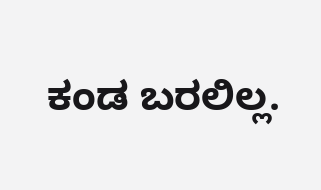ಕಂಡ ಬರಲಿಲ್ಲ.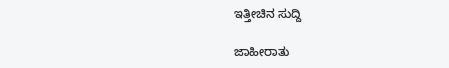ಇತ್ತೀಚಿನ ಸುದ್ದಿ

ಜಾಹೀರಾತು